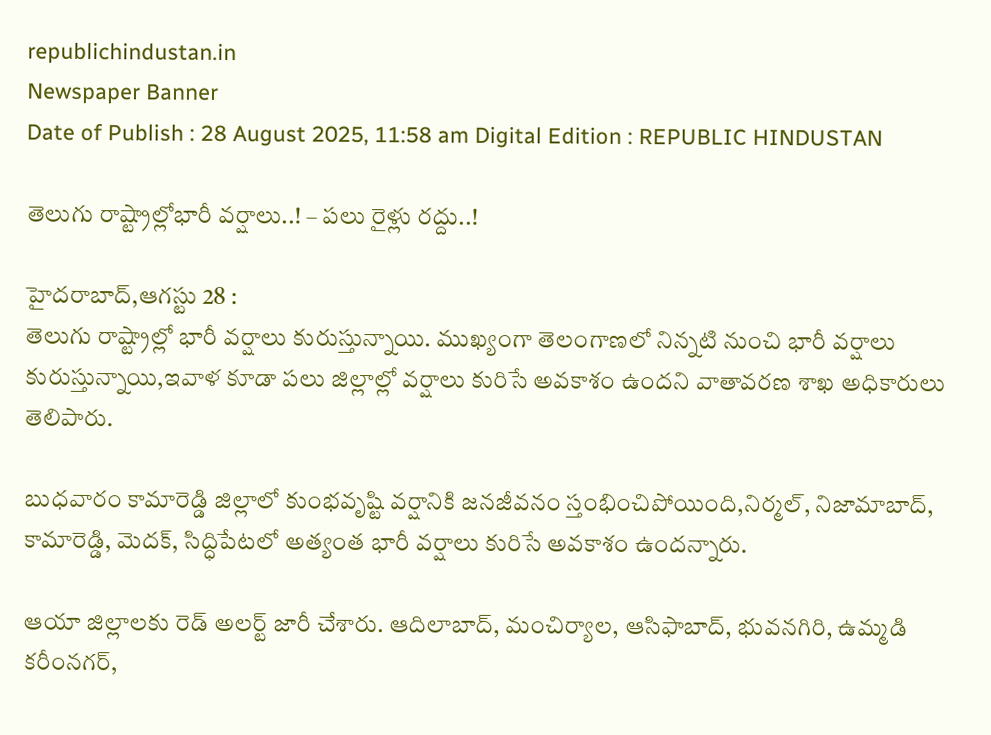republichindustan.in
Newspaper Banner
Date of Publish : 28 August 2025, 11:58 am Digital Edition : REPUBLIC HINDUSTAN

తెలుగు రాష్ట్రాల్లోభారీ వర్షాలు..! – పలు రైళ్లు రద్దు..!

హైదరాబాద్,ఆగస్టు 28 :
తెలుగు రాష్ట్రాల్లో భారీ వర్షాలు కురుస్తున్నాయి. ముఖ్యంగా తెలంగాణలో నిన్నటి నుంచి భారీ వర్షాలు కురుస్తున్నాయి,ఇవాళ కూడా పలు జిల్లాల్లో వర్షాలు కురిసే అవకాశం ఉందని వాతావరణ శాఖ అధికారులు తెలిపారు.

బుధవారం కామారెడ్డి జిల్లాలో కుంభవృష్టి వర్షానికి జనజీవనం స్తంభించిపోయింది,నిర్మల్, నిజామాబాద్, కామారెడ్డి, మెదక్, సిద్ధిపేటలో అత్యంత భారీ వర్షాలు కురిసే అవకాశం ఉందన్నారు.

ఆయా జిల్లాలకు రెడ్ అలర్ట్ జారీ చేశారు. ఆదిలాబాద్, మంచిర్యాల, ఆసిఫాబాద్, భువనగిరి, ఉమ్మడి కరీంనగర్,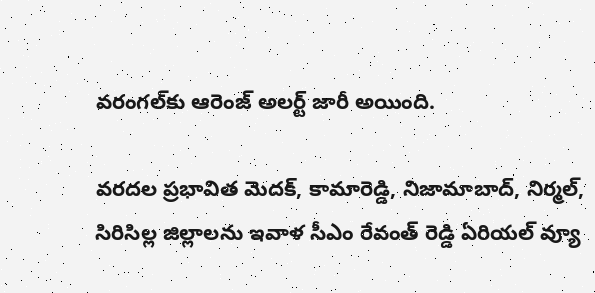వరంగల్‌కు ఆరెంజ్ అలర్ట్ జారీ అయింది.

వరదల ప్రభావిత మెదక్, కామారెడ్డి, నిజామాబాద్, నిర్మల్, సిరిసిల్ల జిల్లాలను ఇవాళ సీఎం రేవంత్ రెడ్డి ఏరియల్ వ్యూ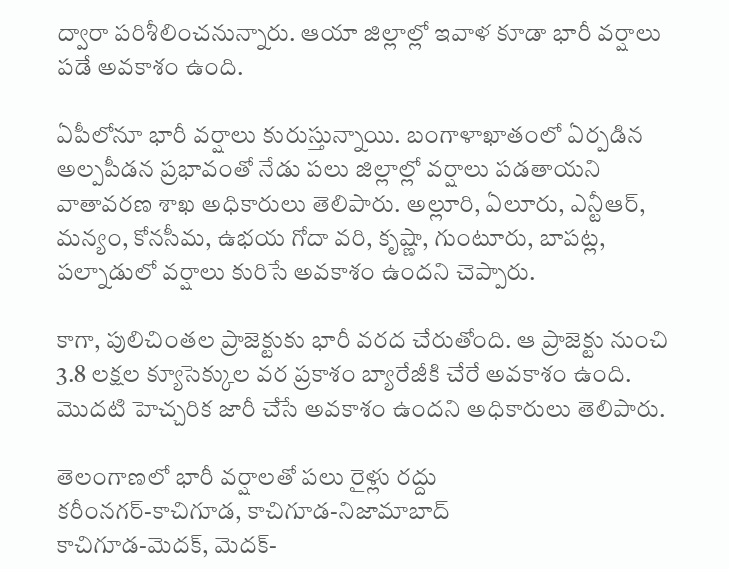ద్వారా పరిశీలించనున్నారు. ఆయా జిల్లాల్లో ఇవాళ కూడా భారీ వర్షాలు పడే అవకాశం ఉంది.

ఏపీలోనూ భారీ వర్షాలు కురుస్తున్నాయి. బంగాళాఖాతంలో ఏర్పడిన అల్పపీడన ప్రభావంతో నేడు పలు జిల్లాల్లో వర్షాలు పడతాయని వాతావరణ శాఖ అధికారులు తెలిపారు. అల్లూరి, ఏలూరు, ఎన్టీఆర్, మన్యం, కోనసీమ, ఉభయ గోదా వరి, కృష్ణా, గుంటూరు, బాపట్ల, పల్నాడులో వర్షాలు కురిసే అవకాశం ఉందని చెప్పారు.

కాగా, పులిచింతల ప్రాజెక్టుకు భారీ వరద చేరుతోంది. ఆ ప్రాజెక్టు నుంచి 3.8 లక్షల క్యూసెక్కుల వర ప్రకాశం బ్యారేజీకి చేరే అవకాశం ఉంది. మొదటి హెచ్చరిక జారీ చేసే అవకాశం ఉందని అధికారులు తెలిపారు.

తెలంగాణలో భారీ వర్షాలతో పలు రైళ్లు రద్దు
కరీంనగర్‌-కాచిగూడ, కాచిగూడ-నిజామాబాద్‌
కాచిగూడ-మెదక్‌, మెదక్‌-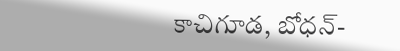కాచిగూడ, బోధన్‌-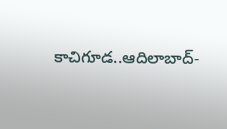కాచిగూడ..ఆదిలాబాద్‌-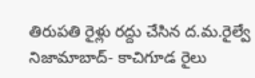తిరుపతి రైళ్లు రద్దు చేసిన ద.మ.రైల్వే నిజామాబాద్‌- కాచిగూడ రైలు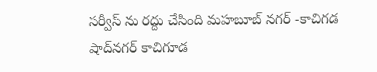సర్వీస్ ను రద్దు చేసింది మహబూబ్‌ నగర్‌ -కాచిగడ
షాద్‌నగర్‌ కాచిగూడ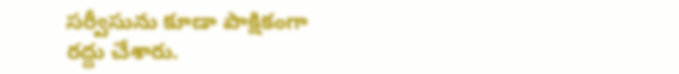సర్వీసును కూడా పాక్షికంగా రద్దు చేశారు.